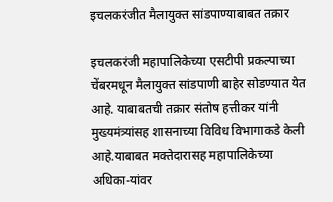इचलकरंजीत मैलायुक्त सांडपाण्याबाबत तक्रार

इचलकरंजी महापालिकेच्या एसटीपी प्रकल्पाच्या चेंबरमधून मैलायुक्त सांडपाणी बाहेर सोडण्यात येत आहे. याबाबतची तक्रार संतोष हत्तीकर यांनी मुख्यमंत्र्यांसह शासनाच्या विविध विभागाकडे केली आहे.याबाबत मक्तेदारासह महापालिकेच्या अधिका-यांवर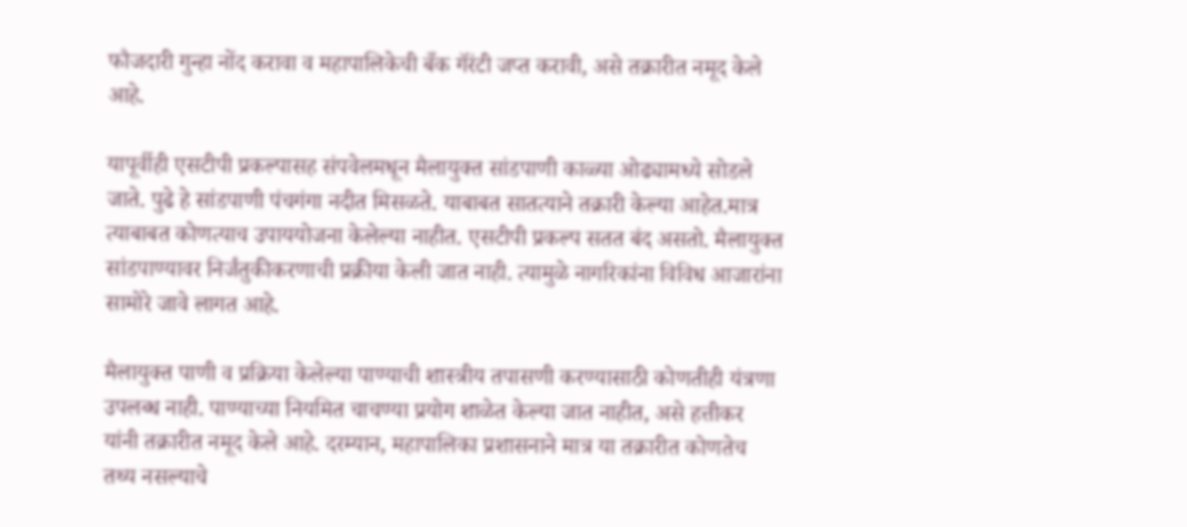फौजदारी गुन्हा नोंद करावा व महापालिकेची बँक गॅरंटी जप्त करावी, असे तक्रारीत नमूद केले आहे.

यापूर्वीही एसटीपी प्रकल्पासह संपवेलमधून मैलायुक्त सांडपाणी काळ्या ओढ्यामध्ये सोडले जाते. पुढे हे सांडपाणी पंचगंगा नदीत मिसळते. याबाबत सातत्याने तक्रारी केल्या आहेत.मात्र त्याबाबत कोणत्याच उपाययोजना केलेल्या नाहीत. एसटीपी प्रकल्प सतत बंद असतो. मैलायुक्त सांडपाण्यावर निर्जंतुकीकरणाची प्रक्रीया केली जात नाही. त्यामुळे नागरिकांना विविध आजारांना सामोरे जावे लागत आहे.

मैलायुक्त पाणी व प्रक्रिया केलेल्या पाण्याची शास्त्रीय तपासणी करण्यासाठी कोणतीही यंत्रणा उपलब्ध नाही. पाण्याच्या नियमित चाचण्या प्रयोग शाळेत केल्या जात नाहीत, असे हत्तीकर यांनी तक्रारीत नमूद केले आहे. दरम्यान, महापालिका प्रशासनाने मात्र या तक्रारीत कोणतेच तथ्य नसल्याचे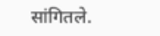सांगितले.